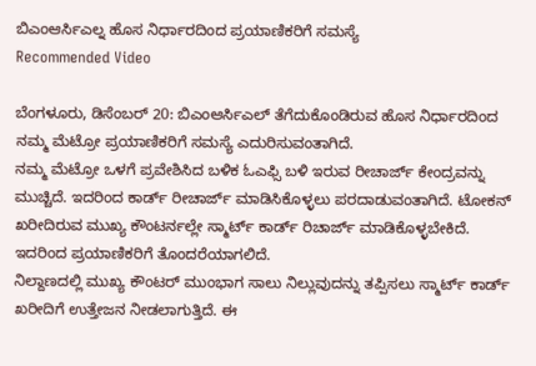ಬಿಎಂಆರ್ಸಿಎಲ್ನ ಹೊಸ ನಿರ್ಧಾರದಿಂದ ಪ್ರಯಾಣಿಕರಿಗೆ ಸಮಸ್ಯೆ
Recommended Video

ಬೆಂಗಳೂರು, ಡಿಸೆಂಬರ್ 20: ಬಿಎಂಆರ್ಸಿಎಲ್ ತೆಗೆದುಕೊಂಡಿರುವ ಹೊಸ ನಿರ್ಧಾರದಿಂದ ನಮ್ಮ ಮೆಟ್ರೋ ಪ್ರಯಾಣಿಕರಿಗೆ ಸಮಸ್ಯೆ ಎದುರಿಸುವಂತಾಗಿದೆ.
ನಮ್ಮ ಮೆಟ್ರೋ ಒಳಗೆ ಪ್ರವೇಶಿಸಿದ ಬಳಿಕ ಓಎಫ್ಸಿ ಬಳಿ ಇರುವ ರೀಚಾರ್ಜ್ ಕೇಂದ್ರವನ್ನು ಮುಚ್ಚಿದೆ. ಇದರಿಂದ ಕಾರ್ಡ್ ರೀಚಾರ್ಜ್ ಮಾಡಿಸಿಕೊಳ್ಳಲು ಪರದಾಡುವಂತಾಗಿದೆ. ಟೋಕನ್ ಖರೀದಿರುವ ಮುಖ್ಯ ಕೌಂಟರ್ನಲ್ಲೇ ಸ್ಮಾರ್ಟ್ ಕಾರ್ಡ್ ರಿಚಾರ್ಜ್ ಮಾಡಿಕೊಳ್ಳಬೇಕಿದೆ. ಇದರಿಂದ ಪ್ರಯಾಣಿಕರಿಗೆ ತೊಂದರೆಯಾಗಲಿದೆ.
ನಿಲ್ದಾಣದಲ್ಲಿ ಮುಖ್ಯ ಕೌಂಟರ್ ಮುಂಭಾಗ ಸಾಲು ನಿಲ್ಲುವುದನ್ನು ತಪ್ಪಿಸಲು ಸ್ಮಾರ್ಟ್ ಕಾರ್ಡ್ ಖರೀದಿಗೆ ಉತ್ತೇಜನ ನೀಡಲಾಗುತ್ತಿದೆ. ಈ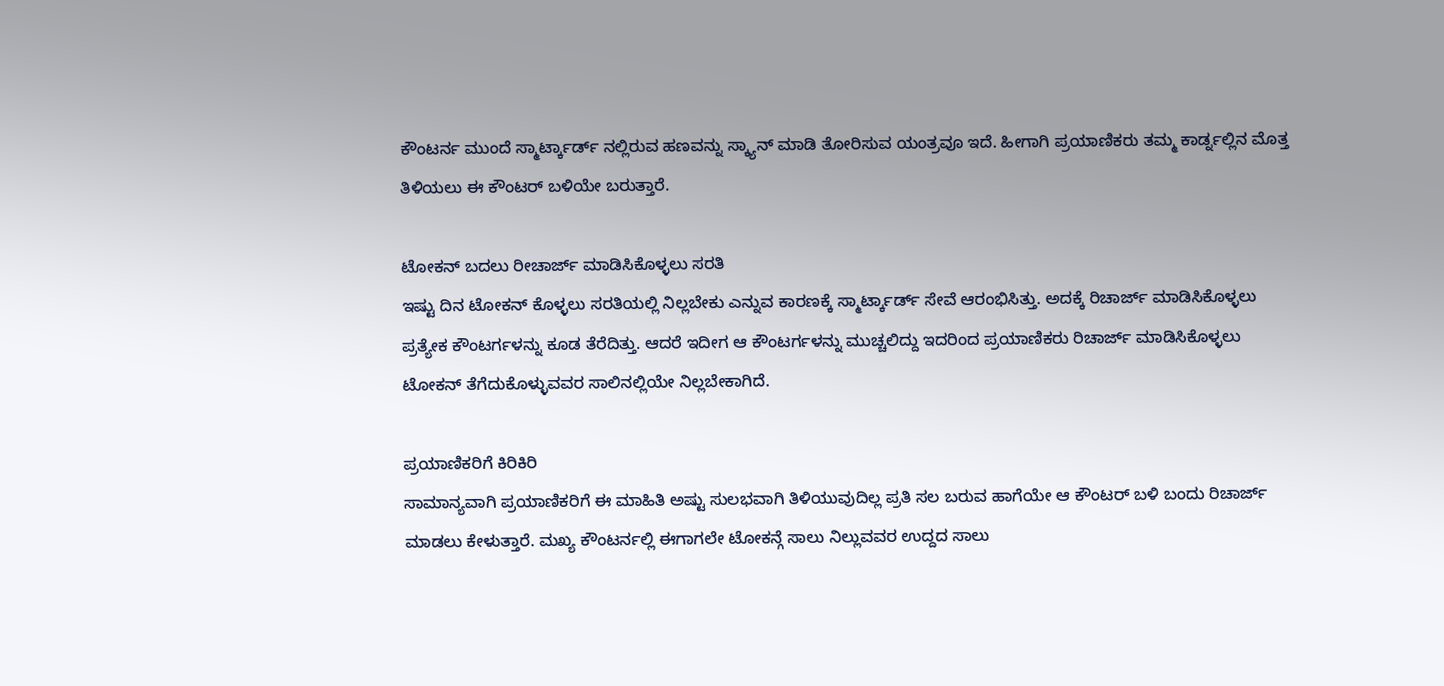ಕೌಂಟರ್ನ ಮುಂದೆ ಸ್ಮಾರ್ಟ್ಕಾರ್ಡ್ ನಲ್ಲಿರುವ ಹಣವನ್ನು ಸ್ಕ್ಯಾನ್ ಮಾಡಿ ತೋರಿಸುವ ಯಂತ್ರವೂ ಇದೆ. ಹೀಗಾಗಿ ಪ್ರಯಾಣಿಕರು ತಮ್ಮ ಕಾರ್ಡ್ನಲ್ಲಿನ ಮೊತ್ತ ತಿಳಿಯಲು ಈ ಕೌಂಟರ್ ಬಳಿಯೇ ಬರುತ್ತಾರೆ.

ಟೋಕನ್ ಬದಲು ರೀಚಾರ್ಜ್ ಮಾಡಿಸಿಕೊಳ್ಳಲು ಸರತಿ
ಇಷ್ಟು ದಿನ ಟೋಕನ್ ಕೊಳ್ಳಲು ಸರತಿಯಲ್ಲಿ ನಿಲ್ಲಬೇಕು ಎನ್ನುವ ಕಾರಣಕ್ಕೆ ಸ್ಮಾರ್ಟ್ಕಾರ್ಡ್ ಸೇವೆ ಆರಂಭಿಸಿತ್ತು. ಅದಕ್ಕೆ ರಿಚಾರ್ಜ್ ಮಾಡಿಸಿಕೊಳ್ಳಲು ಪ್ರತ್ಯೇಕ ಕೌಂಟರ್ಗಳನ್ನು ಕೂಡ ತೆರೆದಿತ್ತು. ಆದರೆ ಇದೀಗ ಆ ಕೌಂಟರ್ಗಳನ್ನು ಮುಚ್ಚಲಿದ್ದು ಇದರಿಂದ ಪ್ರಯಾಣಿಕರು ರಿಚಾರ್ಜ್ ಮಾಡಿಸಿಕೊಳ್ಳಲು ಟೋಕನ್ ತೆಗೆದುಕೊಳ್ಳುವವರ ಸಾಲಿನಲ್ಲಿಯೇ ನಿಲ್ಲಬೇಕಾಗಿದೆ.

ಪ್ರಯಾಣಿಕರಿಗೆ ಕಿರಿಕಿರಿ
ಸಾಮಾನ್ಯವಾಗಿ ಪ್ರಯಾಣಿಕರಿಗೆ ಈ ಮಾಹಿತಿ ಅಷ್ಟು ಸುಲಭವಾಗಿ ತಿಳಿಯುವುದಿಲ್ಲ ಪ್ರತಿ ಸಲ ಬರುವ ಹಾಗೆಯೇ ಆ ಕೌಂಟರ್ ಬಳಿ ಬಂದು ರಿಚಾರ್ಜ್ ಮಾಡಲು ಕೇಳುತ್ತಾರೆ. ಮಖ್ಯ ಕೌಂಟರ್ನಲ್ಲಿ ಈಗಾಗಲೇ ಟೋಕನ್ಗೆ ಸಾಲು ನಿಲ್ಲುವವರ ಉದ್ದದ ಸಾಲು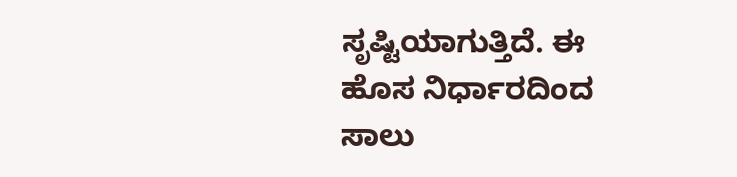ಸೃಷ್ಟಿಯಾಗುತ್ತಿದೆ. ಈ ಹೊಸ ನಿರ್ಧಾರದಿಂದ ಸಾಲು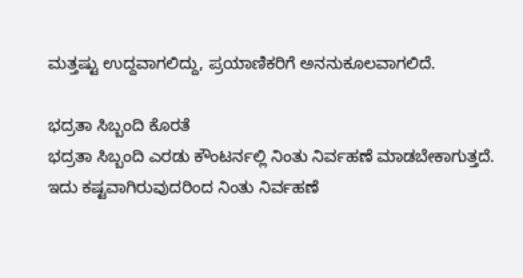ಮತ್ತಷ್ಟು ಉದ್ದವಾಗಲಿದ್ದು, ಪ್ರಯಾಣಿಕರಿಗೆ ಅನನುಕೂಲವಾಗಲಿದೆ.

ಭದ್ರತಾ ಸಿಬ್ಬಂದಿ ಕೊರತೆ
ಭದ್ರತಾ ಸಿಬ್ಬಂದಿ ಎರಡು ಕೌಂಟರ್ನಲ್ಲಿ ನಿಂತು ನಿರ್ವಹಣೆ ಮಾಡಬೇಕಾಗುತ್ತದೆ. ಇದು ಕಷ್ಟವಾಗಿರುವುದರಿಂದ ನಿಂತು ನಿರ್ವಹಣೆ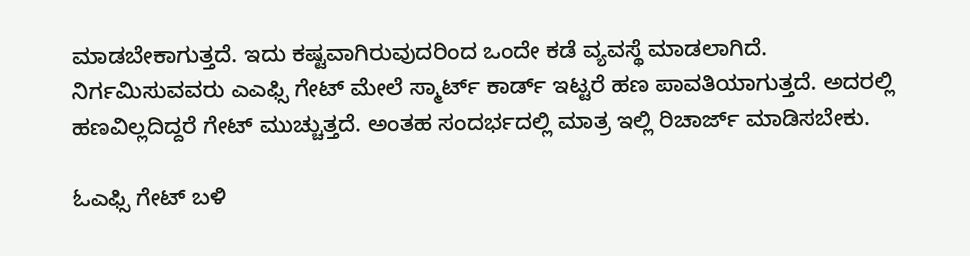ಮಾಡಬೇಕಾಗುತ್ತದೆ. ಇದು ಕಷ್ಟವಾಗಿರುವುದರಿಂದ ಒಂದೇ ಕಡೆ ವ್ಯವಸ್ಥೆ ಮಾಡಲಾಗಿದೆ. ನಿರ್ಗಮಿಸುವವರು ಎಎಫ್ಸಿ ಗೇಟ್ ಮೇಲೆ ಸ್ಮಾರ್ಟ್ ಕಾರ್ಡ್ ಇಟ್ಟರೆ ಹಣ ಪಾವತಿಯಾಗುತ್ತದೆ. ಅದರಲ್ಲಿ ಹಣವಿಲ್ಲದಿದ್ದರೆ ಗೇಟ್ ಮುಚ್ಚುತ್ತದೆ. ಅಂತಹ ಸಂದರ್ಭದಲ್ಲಿ ಮಾತ್ರ ಇಲ್ಲಿ ರಿಚಾರ್ಜ್ ಮಾಡಿಸಬೇಕು.

ಓಎಫ್ಸಿ ಗೇಟ್ ಬಳಿ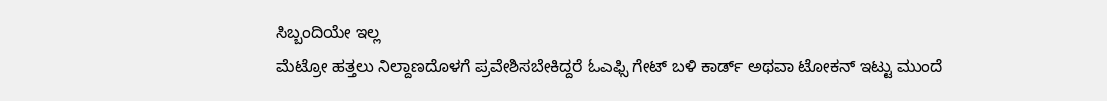ಸಿಬ್ಬಂದಿಯೇ ಇಲ್ಲ
ಮೆಟ್ರೋ ಹತ್ತಲು ನಿಲ್ದಾಣದೊಳಗೆ ಪ್ರವೇಶಿಸಬೇಕಿದ್ದರೆ ಓಎಫ್ಸಿ ಗೇಟ್ ಬಳಿ ಕಾರ್ಡ್ ಅಥವಾ ಟೋಕನ್ ಇಟ್ಟು ಮುಂದೆ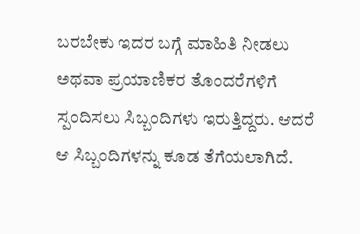ಬರಬೇಕು ಇದರ ಬಗ್ಗೆ ಮಾಹಿತಿ ನೀಡಲು ಅಥವಾ ಪ್ರಯಾಣಿಕರ ತೊಂದರೆಗಳಿಗೆ ಸ್ಪಂದಿಸಲು ಸಿಬ್ಬಂದಿಗಳು ಇರುತ್ತಿದ್ದರು. ಆದರೆ ಆ ಸಿಬ್ಬಂದಿಗಳನ್ನು ಕೂಡ ತೆಗೆಯಲಾಗಿದೆ.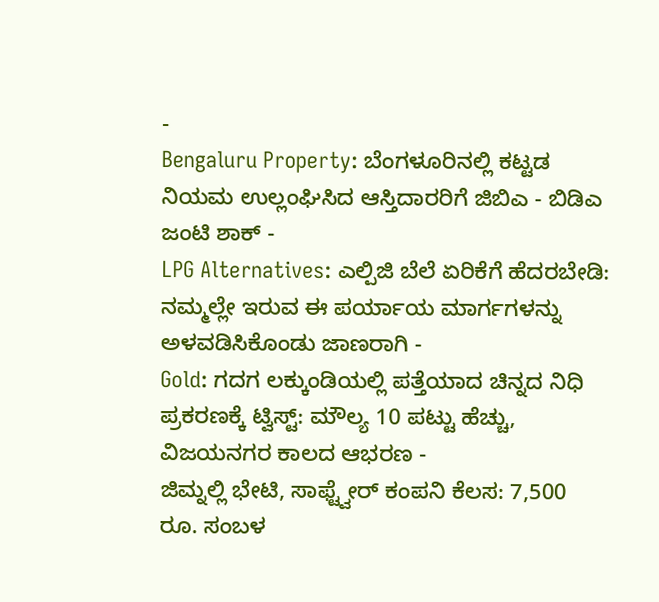-
Bengaluru Property: ಬೆಂಗಳೂರಿನಲ್ಲಿ ಕಟ್ಟಡ ನಿಯಮ ಉಲ್ಲಂಘಿಸಿದ ಆಸ್ತಿದಾರರಿಗೆ ಜಿಬಿಎ - ಬಿಡಿಎ ಜಂಟಿ ಶಾಕ್ -
LPG Alternatives: ಎಲ್ಪಿಜಿ ಬೆಲೆ ಏರಿಕೆಗೆ ಹೆದರಬೇಡಿ: ನಮ್ಮಲ್ಲೇ ಇರುವ ಈ ಪರ್ಯಾಯ ಮಾರ್ಗಗಳನ್ನು ಅಳವಡಿಸಿಕೊಂಡು ಜಾಣರಾಗಿ -
Gold: ಗದಗ ಲಕ್ಕುಂಡಿಯಲ್ಲಿ ಪತ್ತೆಯಾದ ಚಿನ್ನದ ನಿಧಿ ಪ್ರಕರಣಕ್ಕೆ ಟ್ವಿಸ್ಟ್: ಮೌಲ್ಯ 10 ಪಟ್ಟು ಹೆಚ್ಚು, ವಿಜಯನಗರ ಕಾಲದ ಆಭರಣ -
ಜಿಮ್ನಲ್ಲಿ ಭೇಟಿ, ಸಾಫ್ಟ್ವೇರ್ ಕಂಪನಿ ಕೆಲಸ: 7,500 ರೂ. ಸಂಬಳ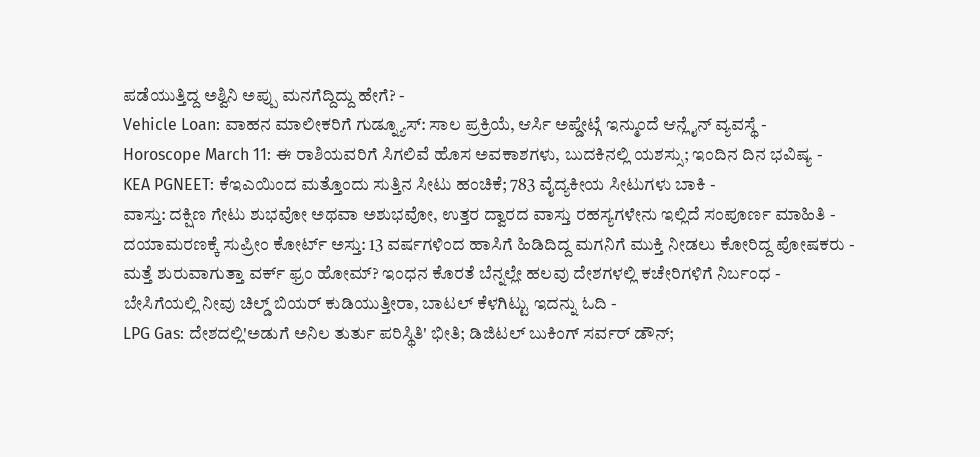ಪಡೆಯುತ್ತಿದ್ದ ಅಶ್ವಿನಿ ಅಪ್ಪು ಮನಗೆದ್ದಿದ್ದು ಹೇಗೆ? -
Vehicle Loan: ವಾಹನ ಮಾಲೀಕರಿಗೆ ಗುಡ್ನ್ಯೂಸ್: ಸಾಲ ಪ್ರಕ್ರಿಯೆ, ಆರ್ಸಿ ಅಪ್ಡೇಟ್ಗೆ ಇನ್ಮುಂದೆ ಆನ್ಲೈನ್ ವ್ಯವಸ್ಥೆ -
Horoscope March 11: ಈ ರಾಶಿಯವರಿಗೆ ಸಿಗಲಿವೆ ಹೊಸ ಅವಕಾಶಗಳು, ಬುದಕಿನಲ್ಲಿ ಯಶಸ್ಸು; ಇಂದಿನ ದಿನ ಭವಿಷ್ಯ -
KEA PGNEET: ಕೆಇಎಯಿಂದ ಮತ್ತೊಂದು ಸುತ್ತಿನ ಸೀಟು ಹಂಚಿಕೆ; 783 ವೈದ್ಯಕೀಯ ಸೀಟುಗಳು ಬಾಕಿ -
ವಾಸ್ತು: ದಕ್ಷಿಣ ಗೇಟು ಶುಭವೋ ಅಥವಾ ಅಶುಭವೋ, ಉತ್ತರ ದ್ವಾರದ ವಾಸ್ತು ರಹಸ್ಯಗಳೇನು ಇಲ್ಲಿದೆ ಸಂಪೂರ್ಣ ಮಾಹಿತಿ -
ದಯಾಮರಣಕ್ಕೆ ಸುಪ್ರೀಂ ಕೋರ್ಟ್ ಅಸ್ತು: 13 ವರ್ಷಗಳಿಂದ ಹಾಸಿಗೆ ಹಿಡಿದಿದ್ದ ಮಗನಿಗೆ ಮುಕ್ತಿ ನೀಡಲು ಕೋರಿದ್ದ ಪೋಷಕರು -
ಮತ್ತೆ ಶುರುವಾಗುತ್ತಾ ವರ್ಕ್ ಫ್ರಂ ಹೋಮ್? ಇಂಧನ ಕೊರತೆ ಬೆನ್ನಲ್ಲೇ ಹಲವು ದೇಶಗಳಲ್ಲಿ ಕಚೇರಿಗಳಿಗೆ ನಿರ್ಬಂಧ -
ಬೇಸಿಗೆಯಲ್ಲಿ ನೀವು ಚಿಲ್ಡ್ ಬಿಯರ್ ಕುಡಿಯುತ್ತೀರಾ, ಬಾಟಲ್ ಕೆಳಗಿಟ್ಟು ಇದನ್ನು ಓದಿ -
LPG Gas: ದೇಶದಲ್ಲಿ'ಅಡುಗೆ ಅನಿಲ ತುರ್ತು ಪರಿಸ್ಥಿತಿ' ಭೀತಿ; ಡಿಜಿಟಲ್ ಬುಕಿಂಗ್ ಸರ್ವರ್ ಡೌನ್;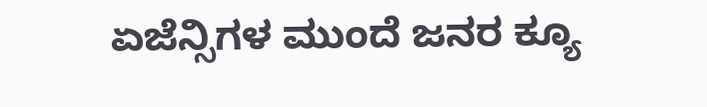ಏಜೆನ್ಸಿಗಳ ಮುಂದೆ ಜನರ ಕ್ಯೂ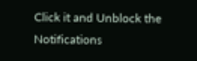Click it and Unblock the Notifications